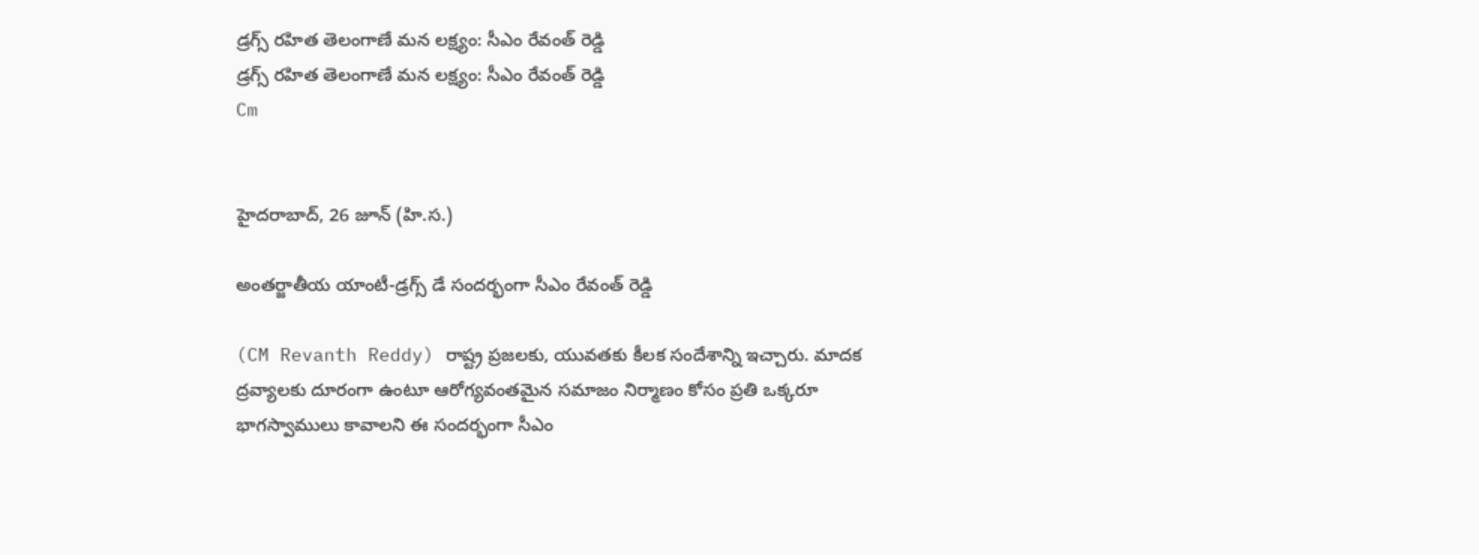డ్రగ్స్ రహిత తెలంగాణే మన లక్ష్యం: సీఎం రేవంత్ రెడ్డి
డ్రగ్స్ రహిత తెలంగాణే మన లక్ష్యం: సీఎం రేవంత్ రెడ్డి
Cm


హైదరాబాద్, 26 జూన్ (హి.స.)

అంతర్జాతీయ యాంటీ-డ్రగ్స్ డే సందర్భంగా సీఎం రేవంత్ రెడ్డి

(CM Revanth Reddy) రాష్ట్ర ప్రజలకు, యువతకు కీలక సందేశాన్ని ఇచ్చారు. మాదక ద్రవ్యాలకు దూరంగా ఉంటూ ఆరోగ్యవంతమైన సమాజం నిర్మాణం కోసం ప్రతి ఒక్కరూ భాగస్వాములు కావాలని ఈ సందర్భంగా సీఎం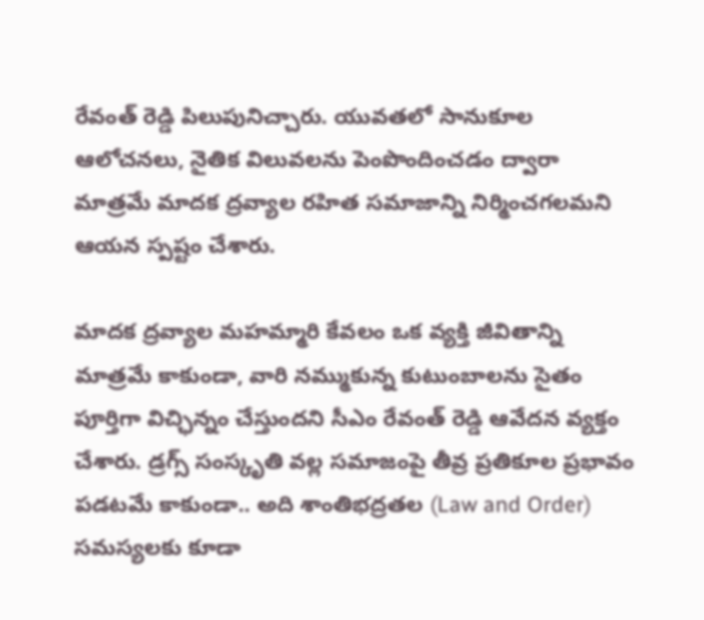రేవంత్ రెడ్డి పిలుపునిచ్చారు. యువతలో సానుకూల ఆలోచనలు, నైతిక విలువలను పెంపొందించడం ద్వారా మాత్రమే మాదక ద్రవ్యాల రహిత సమాజాన్ని నిర్మించగలమని ఆయన స్పష్టం చేశారు.

మాదక ద్రవ్యాల మహమ్మారి కేవలం ఒక వ్యక్తి జీవితాన్ని మాత్రమే కాకుండా, వారి నమ్ముకున్న కుటుంబాలను సైతం పూర్తిగా విచ్ఛిన్నం చేస్తుందని సీఎం రేవంత్ రెడ్డి ఆవేదన వ్యక్తం చేశారు. డ్రగ్స్ సంస్కృతి వల్ల సమాజంపై తీవ్ర ప్రతికూల ప్రభావం పడటమే కాకుండా.. అది శాంతిభద్రతల (Law and Order) సమస్యలకు కూడా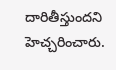దారితీస్తుందని హెచ్చరించారు.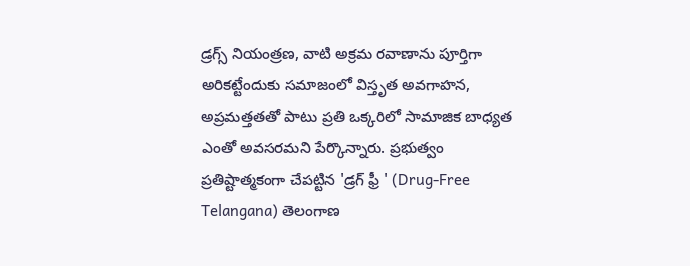డ్రగ్స్ నియంత్రణ, వాటి అక్రమ రవాణాను పూర్తిగా అరికట్టేందుకు సమాజంలో విస్తృత అవగాహన, అప్రమత్తతతో పాటు ప్రతి ఒక్కరిలో సామాజిక బాధ్యత ఎంతో అవసరమని పేర్కొన్నారు. ప్రభుత్వం ప్రతిష్టాత్మకంగా చేపట్టిన 'డ్రగ్ ఫ్రీ ' (Drug-Free Telangana) తెలంగాణ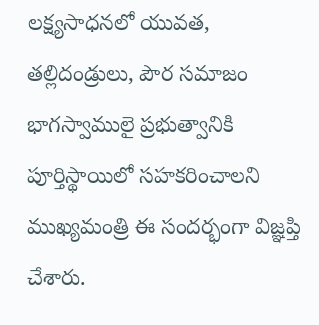లక్ష్యసాధనలో యువత, తల్లిదండ్రులు, పౌర సమాజం భాగస్వాములై ప్రభుత్వానికి పూర్తిస్థాయిలో సహకరించాలని ముఖ్యమంత్రి ఈ సందర్భంగా విజ్ఞప్తి చేశారు.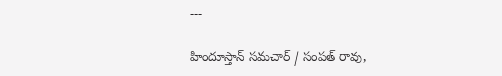---

హిందూస్తాన్ సమచార్ / సంపత్ రావు,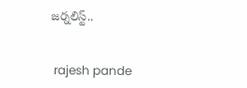జర్నలిస్ట్..


 rajesh pande